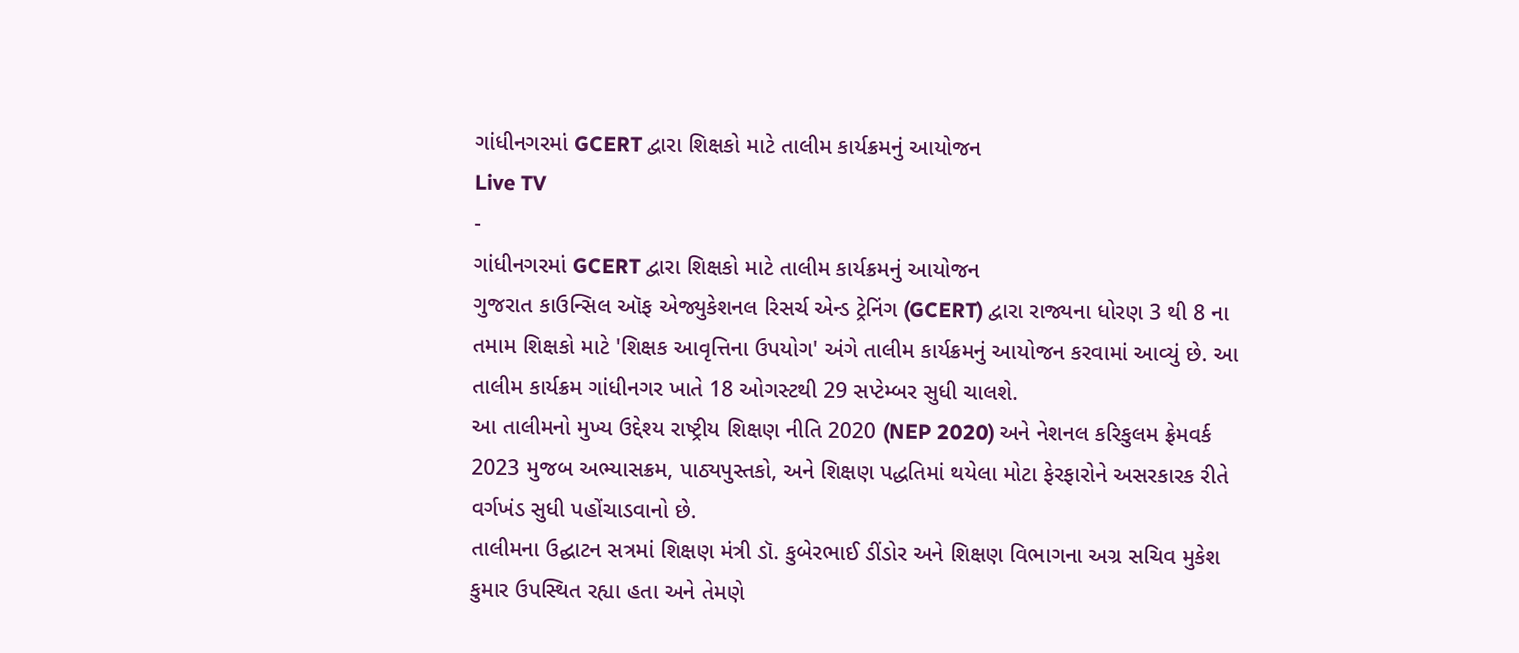ગાંધીનગરમાં GCERT દ્વારા શિક્ષકો માટે તાલીમ કાર્યક્રમનું આયોજન
Live TV
-
ગાંધીનગરમાં GCERT દ્વારા શિક્ષકો માટે તાલીમ કાર્યક્રમનું આયોજન
ગુજરાત કાઉન્સિલ ઑફ એજ્યુકેશનલ રિસર્ચ એન્ડ ટ્રેનિંગ (GCERT) દ્વારા રાજ્યના ધોરણ 3 થી 8 ના તમામ શિક્ષકો માટે 'શિક્ષક આવૃત્તિના ઉપયોગ' અંગે તાલીમ કાર્યક્રમનું આયોજન કરવામાં આવ્યું છે. આ તાલીમ કાર્યક્રમ ગાંધીનગર ખાતે 18 ઓગસ્ટથી 29 સપ્ટેમ્બર સુધી ચાલશે.
આ તાલીમનો મુખ્ય ઉદ્દેશ્ય રાષ્ટ્રીય શિક્ષણ નીતિ 2020 (NEP 2020) અને નેશનલ કરિકુલમ ફ્રેમવર્ક 2023 મુજબ અભ્યાસક્રમ, પાઠ્યપુસ્તકો, અને શિક્ષણ પદ્ધતિમાં થયેલા મોટા ફેરફારોને અસરકારક રીતે વર્ગખંડ સુધી પહોંચાડવાનો છે.
તાલીમના ઉદ્ઘાટન સત્રમાં શિક્ષણ મંત્રી ડૉ. કુબેરભાઈ ડીંડોર અને શિક્ષણ વિભાગના અગ્ર સચિવ મુકેશ કુમાર ઉપસ્થિત રહ્યા હતા અને તેમણે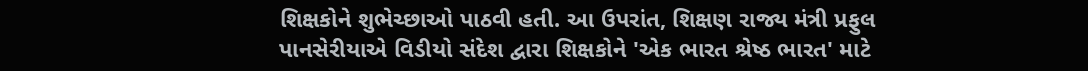શિક્ષકોને શુભેચ્છાઓ પાઠવી હતી. આ ઉપરાંત, શિક્ષણ રાજ્ય મંત્રી પ્રફુલ પાનસેરીયાએ વિડીયો સંદેશ દ્વારા શિક્ષકોને 'એક ભારત શ્રેષ્ઠ ભારત' માટે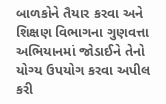બાળકોને તૈયાર કરવા અને શિક્ષણ વિભાગના ગુણવત્તા અભિયાનમાં જોડાઈને તેનો યોગ્ય ઉપયોગ કરવા અપીલ કરી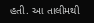હતી. આ તાલીમથી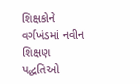શિક્ષકોને વર્ગખંડમાં નવીન શિક્ષણ પદ્ધતિઓ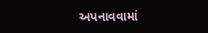અપનાવવામાં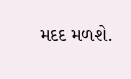મદદ મળશે.